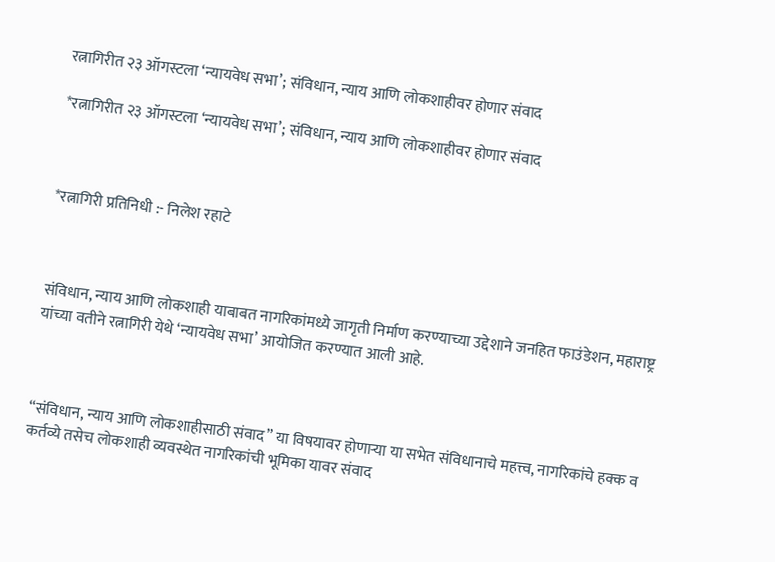रत्नागिरीत २३ ऑगस्टला ‘न्यायवेध सभा’; संविधान, न्याय आणि लोकशाहीवर होणार संवाद

*रत्नागिरीत २३ ऑगस्टला ‘न्यायवेध सभा’; संविधान, न्याय आणि लोकशाहीवर होणार संवाद



*रत्नागिरी प्रतिनिधी :- निलेश रहाटे



संविधान, न्याय आणि लोकशाही याबाबत नागरिकांमध्ये जागृती निर्माण करण्याच्या उद्देशाने जनहित फाउंडेशन, महाराष्ट्र यांच्या वतीने रत्नागिरी येथे ‘न्यायवेध सभा’ आयोजित करण्यात आली आहे.



“संविधान, न्याय आणि लोकशाहीसाठी संवाद” या विषयावर होणाऱ्या या सभेत संविधानाचे महत्त्व, नागरिकांचे हक्क व कर्तव्ये तसेच लोकशाही व्यवस्थेत नागरिकांची भूमिका यावर संवाद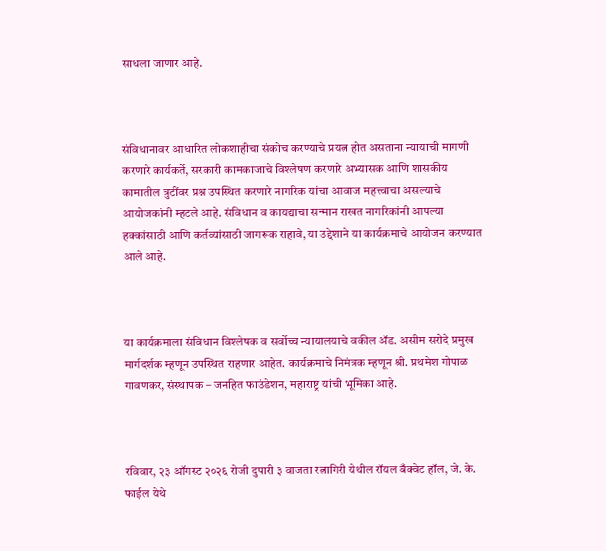साधला जाणार आहे.



संविधानावर आधारित लोकशाहीचा संकोच करण्याचे प्रयत्न होत असताना न्यायाची मागणी करणारे कार्यकर्ते, सरकारी कामकाजाचे विश्लेषण करणारे अभ्यासक आणि शासकीय कामातील त्रुटींवर प्रश्न उपस्थित करणारे नागरिक यांचा आवाज महत्त्वाचा असल्याचे आयोजकांनी म्हटले आहे. संविधान व कायद्याचा सन्मान राखत नागरिकांनी आपल्या हक्कांसाठी आणि कर्तव्यांसाठी जागरूक राहावे, या उद्देशाने या कार्यक्रमाचे आयोजन करण्यात आले आहे.



या कार्यक्रमाला संविधान विश्लेषक व सर्वोच्च न्यायालयाचे वकील ॲड. असीम सरोदे प्रमुख मार्गदर्शक म्हणून उपस्थित राहणार आहेत. कार्यक्रमाचे निमंत्रक म्हणून श्री. प्रथमेश गोपाळ गावणकर, संस्थापक – जनहित फाउंडेशन, महाराष्ट्र यांची भूमिका आहे.



रविवार, २३ ऑगस्ट २०२६ रोजी दुपारी ३ वाजता रत्नागिरी येथील रॉयल बँक्वेट हॉल, जे. के. फाईल येथे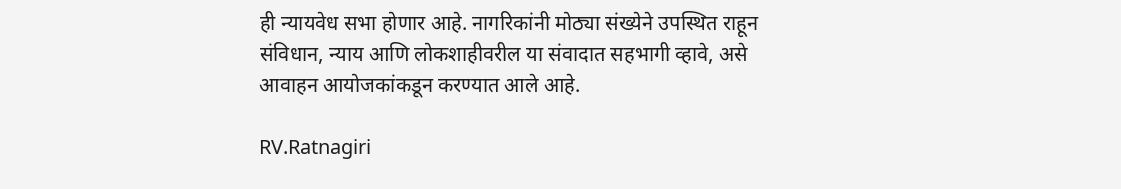ही न्यायवेध सभा होणार आहे. नागरिकांनी मोठ्या संख्येने उपस्थित राहून संविधान, न्याय आणि लोकशाहीवरील या संवादात सहभागी व्हावे, असे आवाहन आयोजकांकडून करण्यात आले आहे.

RV.Ratnagiri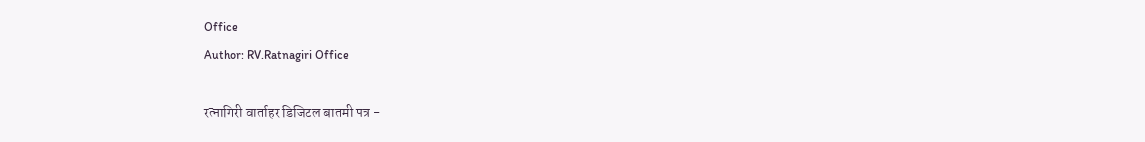Office
Author: RV.Ratnagiri Office

रत्नागिरी वार्ताहर डिजिटल बातमी पत्र -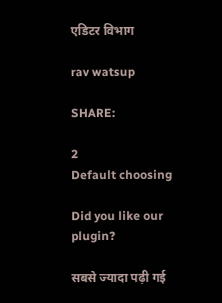एडिटर विभाग

rav watsup

SHARE:

2
Default choosing

Did you like our plugin?

सबसे ज्यादा पढ़ी गई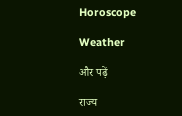Horoscope

Weather

और पढ़ें

राज्य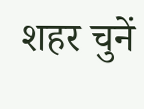शहर चुनें